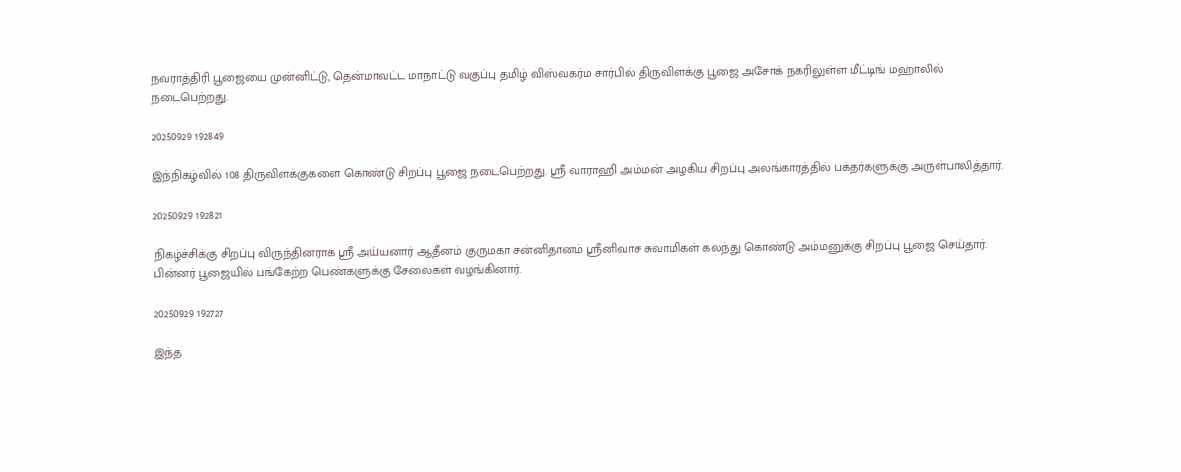நவராத்திரி பூஜையை முன்னிட்டு, தென்மாவட்ட மாநாட்டு வகுப்பு தமிழ் விஸ்வகர்ம சார்பில் திருவிளக்கு பூஜை அசோக் நகரிலுள்ள மீட்டிங் மஹாலில் நடைபெற்றது.

20250929 192849

இந்நிகழ்வில் 108 திருவிளக்குகளை கொண்டு சிறப்பு பூஜை நடைபெற்றது. ஸ்ரீ வாராஹி அம்மன் அழகிய சிறப்பு அலங்காரத்தில் பக்தர்களுக்கு அருள்பாலித்தார்.

20250929 192821

நிகழ்ச்சிக்கு சிறப்பு விருந்தினராக ஸ்ரீ அய்யனார் ஆதீனம் குருமகா சன்னிதானம் ஸ்ரீனிவாச சுவாமிகள் கலந்து கொண்டு அம்மனுக்கு சிறப்பு பூஜை செய்தார். பின்னர் பூஜையில் பங்கேற்ற பெண்களுக்கு சேலைகள் வழங்கினார்.

20250929 192727

இந்த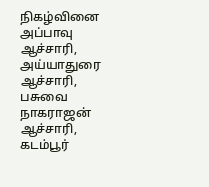நிகழ்வினை அப்பாவு ஆச்சாரி, அய்யாதுரை ஆச்சாரி, பசுவை நாகராஜன் ஆச்சாரி, கடம்பூர்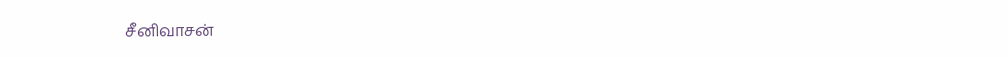சீனிவாசன்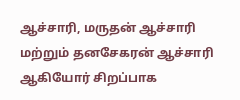ஆச்சாரி, மருதன் ஆச்சாரி மற்றும் தனசேகரன் ஆச்சாரி ஆகியோர் சிறப்பாக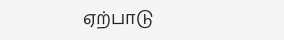ஏற்பாடு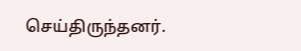செய்திருந்தனர்.